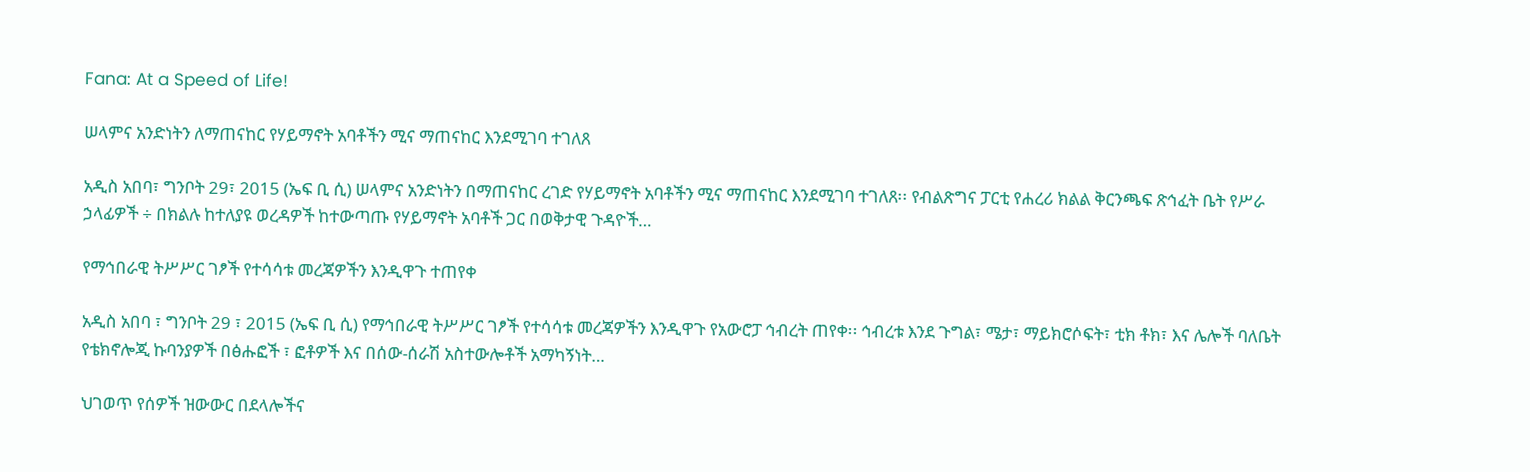Fana: At a Speed of Life!

ሠላምና አንድነትን ለማጠናከር የሃይማኖት አባቶችን ሚና ማጠናከር እንደሚገባ ተገለጸ

አዲስ አበባ፣ ግንቦት 29፣ 2015 (ኤፍ ቢ ሲ) ሠላምና አንድነትን በማጠናከር ረገድ የሃይማኖት አባቶችን ሚና ማጠናከር እንደሚገባ ተገለጸ፡፡ የብልጽግና ፓርቲ የሐረሪ ክልል ቅርንጫፍ ጽኅፈት ቤት የሥራ ኃላፊዎች ÷ በክልሉ ከተለያዩ ወረዳዎች ከተውጣጡ የሃይማኖት አባቶች ጋር በወቅታዊ ጉዳዮች…

የማኅበራዊ ትሥሥር ገፆች የተሳሳቱ መረጃዎችን እንዲዋጉ ተጠየቀ

አዲስ አበባ ፣ ግንቦት 29 ፣ 2015 (ኤፍ ቢ ሲ) የማኅበራዊ ትሥሥር ገፆች የተሳሳቱ መረጃዎችን እንዲዋጉ የአውሮፓ ኅብረት ጠየቀ፡፡ ኅብረቱ እንደ ጉግል፣ ሜታ፣ ማይክሮሶፍት፣ ቲክ ቶክ፣ እና ሌሎች ባለቤት የቴክኖሎጂ ኩባንያዎች በፅሑፎች ፣ ፎቶዎች እና በሰው-ሰራሽ አስተውሎቶች አማካኝነት…

ህገወጥ የሰዎች ዝውውር በደላሎችና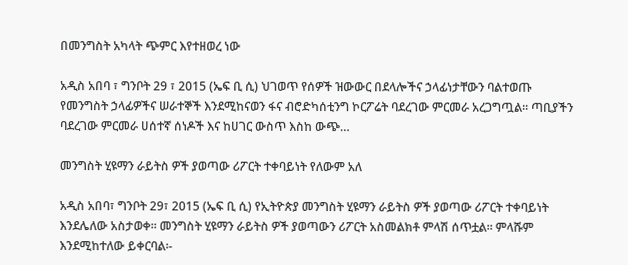በመንግስት አካላት ጭምር እየተዘወረ ነው

አዲስ አበባ ፣ ግንቦት 29 ፣ 2015 (ኤፍ ቢ ሲ) ህገወጥ የሰዎች ዝውውር በደላሎችና ኃላፊነታቸውን ባልተወጡ የመንግስት ኃላፊዎችና ሠራተኞች እንደሚከናወን ፋና ብሮድካሰቲንግ ኮርፖሬት ባደረገው ምርመራ አረጋግጧል፡፡ ጣቢያችን ባደረገው ምርመራ ሀሰተኛ ሰነዶች እና ከሀገር ውስጥ እስከ ውጭ…

መንግስት ሂዩማን ራይትስ ዎች ያወጣው ሪፖርት ተቀባይነት የለውም አለ

አዲስ አበባ፣ ግንቦት 29፣ 2015 (ኤፍ ቢ ሲ) የኢትዮጵያ መንግስት ሂዩማን ራይትስ ዎች ያወጣው ሪፖርት ተቀባይነት እንደሌለው አስታወቀ፡፡ መንግስት ሂዩማን ራይትስ ዎች ያወጣውን ሪፖርት አስመልክቶ ምላሽ ሰጥቷል፡፡ ምላሹም እንደሚከተለው ይቀርባል፡-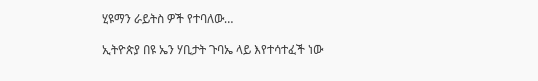ሂዩማን ራይትስ ዎች የተባለው…

ኢትዮጵያ በዩ ኤን ሃቢታት ጉባኤ ላይ እየተሳተፈች ነው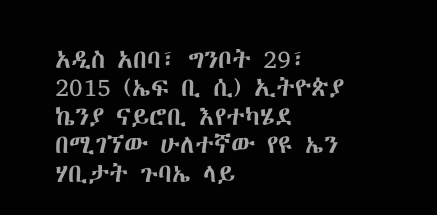አዲስ አበባ፣ ግንቦት 29፣ 2015 (ኤፍ ቢ ሲ) ኢትዮጵያ ኬንያ ናይሮቢ እየተካሄደ በሚገኘው ሁለተኛው የዩ ኤን ሃቢታት ጉባኤ ላይ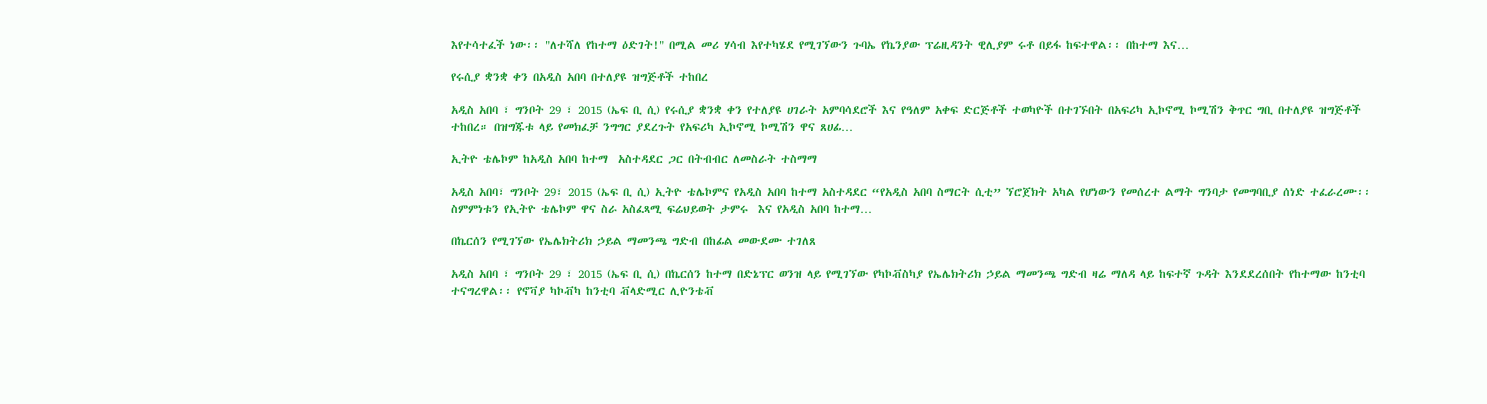እየተሳተፈች ነው፡፡ "ለተሻለ የከተማ ዕድገት!" በሚል መሪ ሃሳብ እየተካሄደ የሚገኘውን ጉባኤ የኬንያው ፕሬዚዳንት ዊሊያም ሩቶ በይፋ ከፍተዋል፡፡ በከተማ እና…

የሩሲያ ቋንቋ ቀን በአዲስ አበባ በተለያዩ ዝግጅቶች ተከበረ

አዲስ አበባ ፣ ግንቦት 29 ፣ 2015 (ኤፍ ቢ ሲ) የሩሲያ ቋንቋ ቀን የተለያዩ ሀገራት አምባሳደሮች እና የዓለም አቀፍ ድርጅቶች ተወካዮች በተገኙበት በአፍሪካ ኢኮኖሚ ኮሚሽን ቅጥር ግቢ በተለያዩ ዝግጅቶች ተከበረ። በዝግጁቱ ላይ የመክፈቻ ንግግር ያደረጉት የአፍሪካ ኢኮኖሚ ኮሚሽን ዋና ጸሀፊ…

ኢትዮ ቴሌኮም ከአዲስ አበባ ከተማ  አስተዳደር ጋር በትብብር ለመስራት ተስማማ

አዲስ አበባ፣ ግንቦት 29፣ 2015 (ኤፍ ቢ ሲ) ኢትዮ ቴሌኮምና የአዲስ አበባ ከተማ አስተዳደር “የአዲስ አበባ ስማርት ሲቲ” ኘሮጀክት አካል የሆነውን የመሰረተ ልማት ግንባታ የመግባቢያ ሰነድ ተፈራረሙ፡፡ ስምምነቱን የኢትዮ ቴሌኮም ዋና ስራ አስፈጻሚ ፍሬህይወት ታምሩ  እና የአዲስ አበባ ከተማ…

በኬርሰን የሚገኘው የኤሌክትሪክ ኃይል ማመንጫ ግድብ በከፊል መውደሙ ተገለጸ

አዲስ አበባ ፣ ግንቦት 29 ፣ 2015 (ኤፍ ቢ ሲ) በኬርሰን ከተማ በድኔፕር ወንዝ ላይ የሚገኘው የካኮቭስካያ የኤሌክትሪክ ኃይል ማመንጫ ግድብ ዛሬ ማለዳ ላይ ከፍተኛ ጉዳት እንደደረሰበት የከተማው ከንቲባ ተናግረዋል፡፡ የኖቫያ ካኮቭካ ከንቲባ ቭላድሚር ሊዮንቴቭ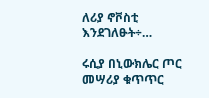ለሪያ ኖቮስቲ እንደገለፁት÷…

ሩሲያ በኒውክሌር ጦር መሣሪያ ቁጥጥር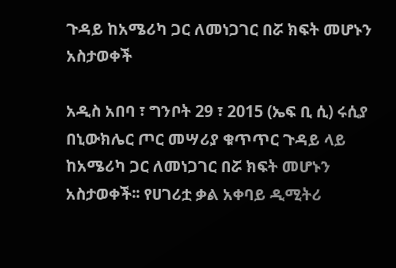ጉዳይ ከአሜሪካ ጋር ለመነጋገር በሯ ክፍት መሆኑን አስታወቀች

አዲስ አበባ ፣ ግንቦት 29 ፣ 2015 (ኤፍ ቢ ሲ) ሩሲያ በኒውክሌር ጦር መሣሪያ ቁጥጥር ጉዳይ ላይ ከአሜሪካ ጋር ለመነጋገር በሯ ክፍት መሆኑን አስታወቀች፡፡ የሀገሪቷ ቃል አቀባይ ዲሚትሪ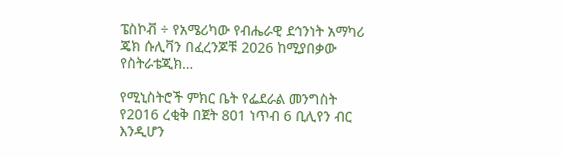ፔስኮቭ ÷ የአሜሪካው የብሔራዊ ደኅንነት አማካሪ ጄክ ሱሊቫን በፈረንጆቹ 2026 ከሚያበቃው የስትራቴጂክ…

የሚኒስትሮች ምክር ቤት የፌደራል መንግስት የ2016 ረቂቅ በጀት 801 ነጥብ 6 ቢሊየን ብር እንዲሆን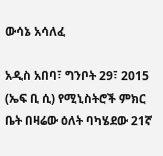ውሳኔ አሳለፈ

አዲስ አበባ፣ ግንቦት 29፣ 2015 (ኤፍ ቢ ሲ) የሚኒስትሮች ምክር ቤት በዛሬው ዕለት ባካሄደው 21ኛ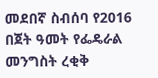መደበኛ ስብሰባ የ2016 በጀት ዓመት የፌዴራል መንግስት ረቂቅ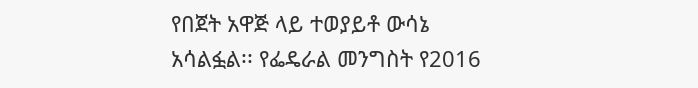የበጀት አዋጅ ላይ ተወያይቶ ውሳኔ አሳልፏል፡፡ የፌዴራል መንግስት የ2016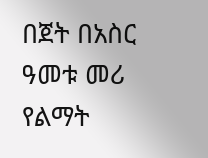በጀት በአስር ዓመቱ መሪ የልማት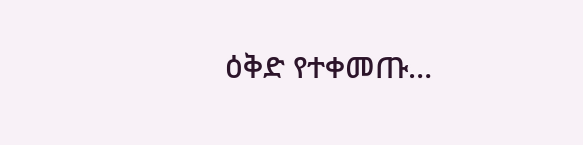ዕቅድ የተቀመጡ…